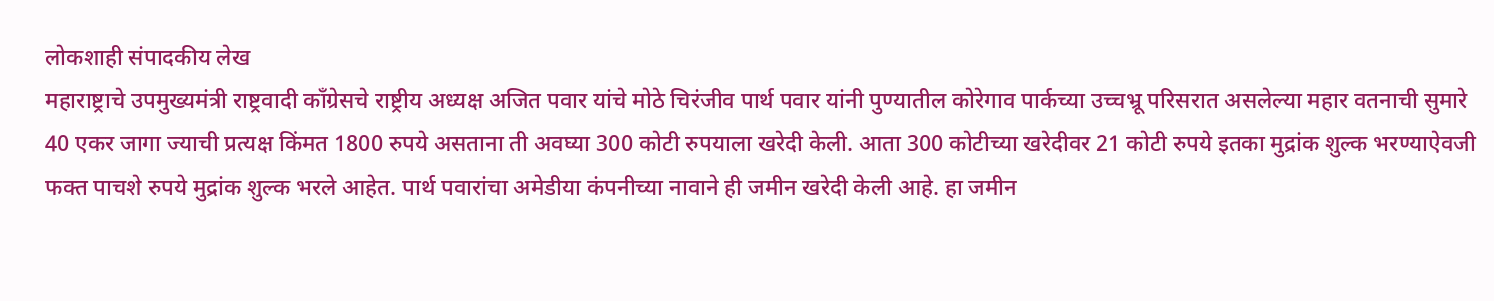लोकशाही संपादकीय लेख
महाराष्ट्राचे उपमुख्यमंत्री राष्ट्रवादी काँग्रेसचे राष्ट्रीय अध्यक्ष अजित पवार यांचे मोठे चिरंजीव पार्थ पवार यांनी पुण्यातील कोरेगाव पार्कच्या उच्चभ्रू परिसरात असलेल्या महार वतनाची सुमारे 40 एकर जागा ज्याची प्रत्यक्ष किंमत 1800 रुपये असताना ती अवघ्या 300 कोटी रुपयाला खरेदी केली. आता 300 कोटीच्या खरेदीवर 21 कोटी रुपये इतका मुद्रांक शुल्क भरण्याऐवजी फक्त पाचशे रुपये मुद्रांक शुल्क भरले आहेत. पार्थ पवारांचा अमेडीया कंपनीच्या नावाने ही जमीन खरेदी केली आहे. हा जमीन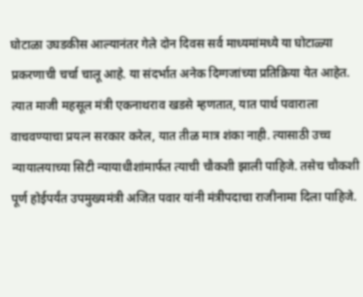घोटाळा उघडकीस आल्यानंतर गेले दोन दिवस सर्व माध्यमांमध्ये या घोटाळ्या प्रकरणाची चर्चा चालू आहे. या संदर्भात अनेक दिग्गजांच्या प्रतिक्रिया येत आहेत. त्यात माजी महसूल मंत्री एकनाथराव खडसे म्हणतात, यात पार्थ पवाराला वाचवण्याचा प्रयत्न सरकार करेल, यात तीळ मात्र शंका नाही. त्यासाठी उच्च न्यायालयाच्या सिटी न्यायाधीशांमार्फत त्याची चौकशी झाली पाहिजे. तसेच चौकशी पूर्ण होईपर्यंत उपमुख्यमंत्री अजित पवार यांनी मंत्रीपदाचा राजीनामा दिला पाहिजे.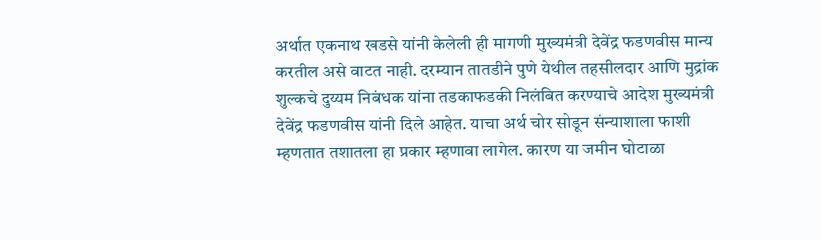अर्थात एकनाथ खडसे यांनी केलेली ही मागणी मुख्यमंत्री देवेंद्र फडणवीस मान्य करतील असे वाटत नाही. दरम्यान तातडीने पुणे येथील तहसीलदार आणि मुद्रांक शुल्कचे दुय्यम निबंधक यांना तडकाफडकी निलंबित करण्याचे आदेश मुख्यमंत्री देवेंद्र फडणवीस यांनी दिले आहेत. याचा अर्थ चोर सोडून संन्याशाला फाशी म्हणतात तशातला हा प्रकार म्हणावा लागेल. कारण या जमीन घोटाळा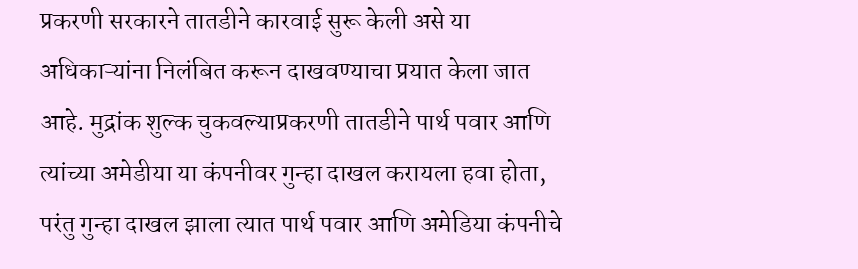प्रकरणी सरकारने तातडीने कारवाई सुरू केली असे या अधिकाऱ्यांना निलंबित करून दाखवण्याचा प्रयात केला जात आहे. मुद्रांक शुल्क चुकवल्याप्रकरणी तातडीने पार्थ पवार आणि त्यांच्या अमेडीया या कंपनीवर गुन्हा दाखल करायला हवा होता, परंतु गुन्हा दाखल झाला त्यात पार्थ पवार आणि अमेडिया कंपनीचे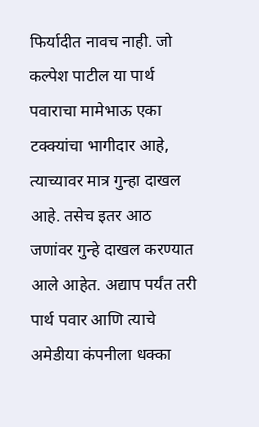फिर्यादीत नावच नाही. जो कल्पेश पाटील या पार्थ पवाराचा मामेभाऊ एका टक्क्यांचा भागीदार आहे, त्याच्यावर मात्र गुन्हा दाखल आहे. तसेच इतर आठ जणांवर गुन्हे दाखल करण्यात आले आहेत. अद्याप पर्यंत तरी पार्थ पवार आणि त्याचे अमेडीया कंपनीला धक्का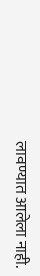लावण्यात आलेला नाही.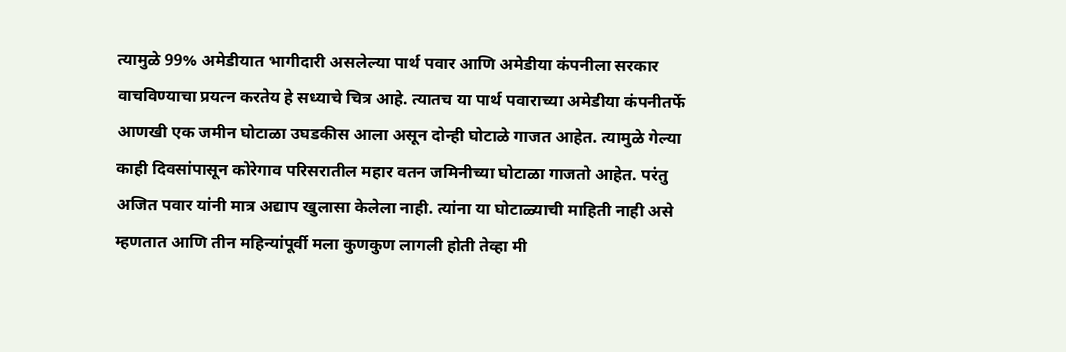त्यामुळे 99% अमेडीयात भागीदारी असलेल्या पार्थ पवार आणि अमेडीया कंपनीला सरकार वाचविण्याचा प्रयत्न करतेय हे सध्याचे चित्र आहे. त्यातच या पार्थ पवाराच्या अमेडीया कंपनीतर्फे आणखी एक जमीन घोटाळा उघडकीस आला असून दोन्ही घोटाळे गाजत आहेत. त्यामुळे गेल्या काही दिवसांपासून कोरेगाव परिसरातील महार वतन जमिनीच्या घोटाळा गाजतो आहेत. परंतु अजित पवार यांनी मात्र अद्याप खुलासा केलेला नाही. त्यांना या घोटाळ्याची माहिती नाही असे म्हणतात आणि तीन महिन्यांपूर्वी मला कुणकुण लागली होती तेव्हा मी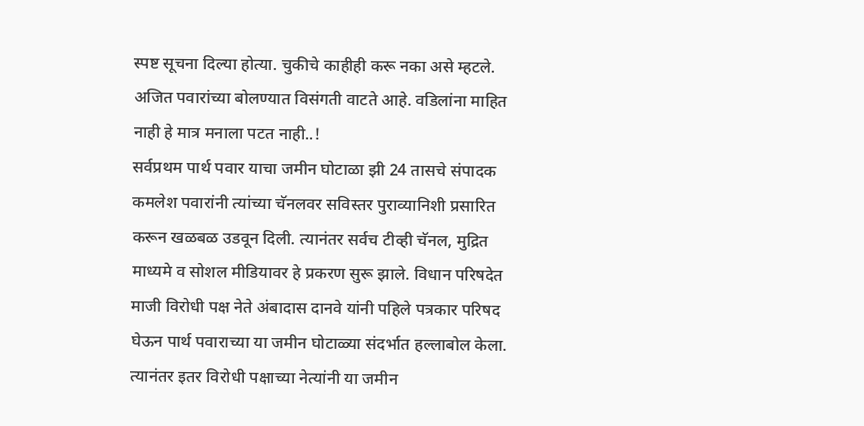स्पष्ट सूचना दिल्या होत्या. चुकीचे काहीही करू नका असे म्हटले. अजित पवारांच्या बोलण्यात विसंगती वाटते आहे. वडिलांना माहित नाही हे मात्र मनाला पटत नाही..!
सर्वप्रथम पार्थ पवार याचा जमीन घोटाळा झी 24 तासचे संपादक कमलेश पवारांनी त्यांच्या चॅनलवर सविस्तर पुराव्यानिशी प्रसारित करून खळबळ उडवून दिली. त्यानंतर सर्वच टीव्ही चॅनल, मुद्रित माध्यमे व सोशल मीडियावर हे प्रकरण सुरू झाले. विधान परिषदेत माजी विरोधी पक्ष नेते अंबादास दानवे यांनी पहिले पत्रकार परिषद घेऊन पार्थ पवाराच्या या जमीन घोटाळ्या संदर्भात हल्लाबोल केला. त्यानंतर इतर विरोधी पक्षाच्या नेत्यांनी या जमीन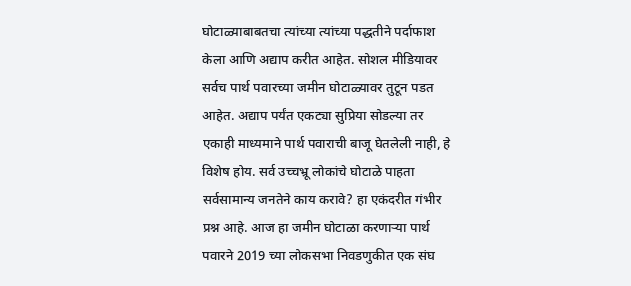घोटाळ्याबाबतचा त्यांच्या त्यांच्या पद्धतीने पर्दाफाश केला आणि अद्याप करीत आहेत. सोशल मीडियावर सर्वच पार्थ पवारच्या जमीन घोटाळ्यावर तुटून पडत आहेत. अद्याप पर्यंत एकट्या सुप्रिया सोडल्या तर एकाही माध्यमाने पार्थ पवाराची बाजू घेतलेली नाही, हे विशेष होय. सर्व उच्चभ्रू लोकांचे घोटाळे पाहता सर्वसामान्य जनतेने काय करावे? हा एकंदरीत गंभीर प्रश्न आहे. आज हा जमीन घोटाळा करणाऱ्या पार्थ पवारने 2019 च्या लोकसभा निवडणुकीत एक संघ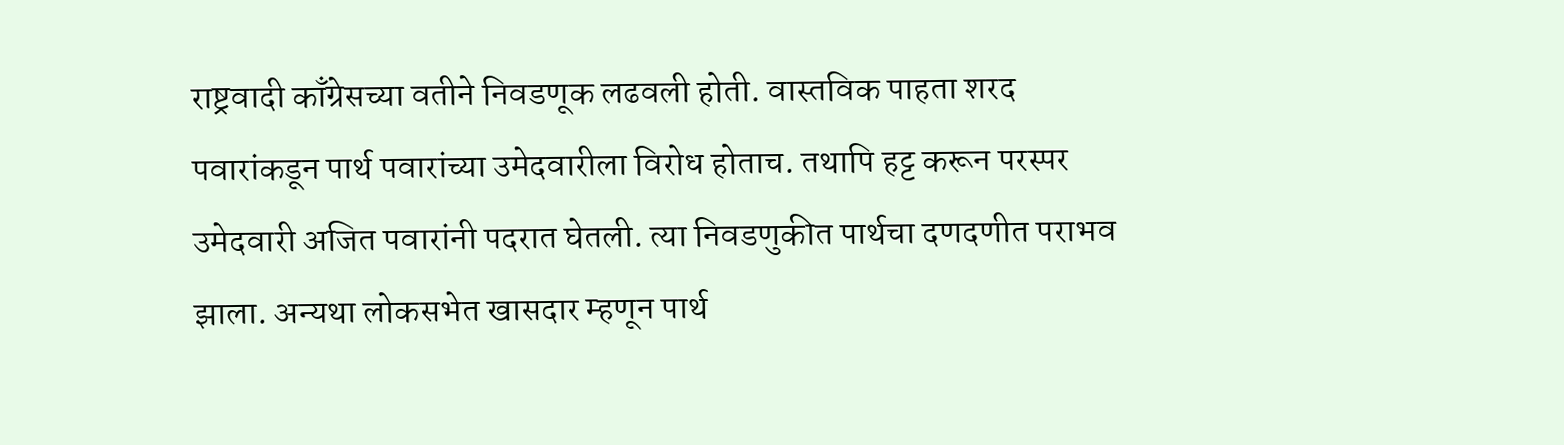राष्ट्रवादी काँग्रेसच्या वतीने निवडणूक लढवली होती. वास्तविक पाहता शरद पवारांकडून पार्थ पवारांच्या उमेदवारीला विरोध होताच. तथापि हट्ट करून परस्पर उमेदवारी अजित पवारांनी पदरात घेतली. त्या निवडणुकीत पार्थचा दणदणीत पराभव झाला. अन्यथा लोकसभेत खासदार म्हणून पार्थ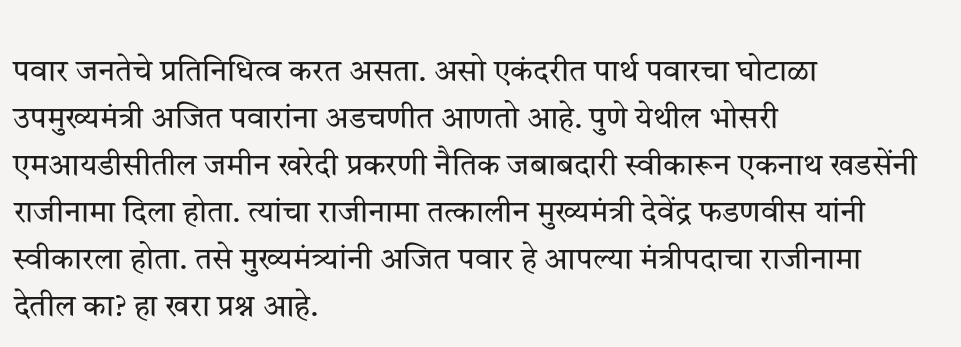पवार जनतेचे प्रतिनिधित्व करत असता. असो एकंदरीत पार्थ पवारचा घोटाळा उपमुख्यमंत्री अजित पवारांना अडचणीत आणतो आहे. पुणे येथील भोसरी एमआयडीसीतील जमीन खरेदी प्रकरणी नैतिक जबाबदारी स्वीकारून एकनाथ खडसेंनी राजीनामा दिला होता. त्यांचा राजीनामा तत्कालीन मुख्यमंत्री देवेंद्र फडणवीस यांनी स्वीकारला होता. तसे मुख्यमंत्र्यांनी अजित पवार हे आपल्या मंत्रीपदाचा राजीनामा देतील का? हा खरा प्रश्न आहे.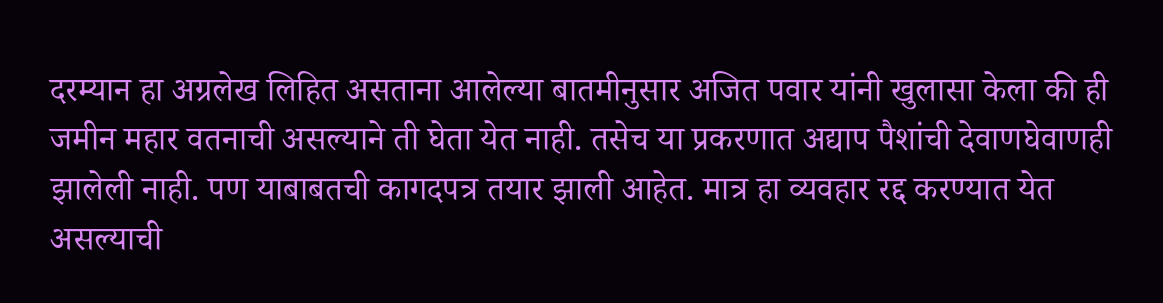दरम्यान हा अग्रलेख लिहित असताना आलेल्या बातमीनुसार अजित पवार यांनी खुलासा केला की ही जमीन महार वतनाची असल्याने ती घेता येत नाही. तसेच या प्रकरणात अद्याप पैशांची देवाणघेवाणही झालेली नाही. पण याबाबतची कागदपत्र तयार झाली आहेत. मात्र हा व्यवहार रद्द करण्यात येत असल्याची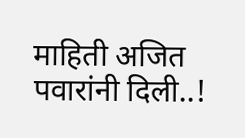माहिती अजित पवारांनी दिली..!